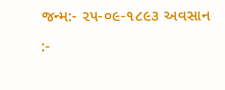જન્મ:- ૨૫-૦૯-૧૮૯૩ અવસાન :-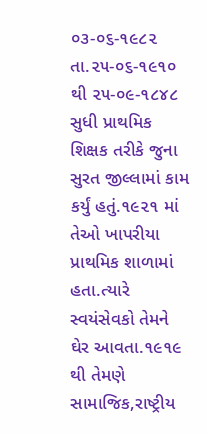૦૩-૦૬-૧૯૮૨ તા.૨૫-૦૬-૧૯૧૦ થી ૨૫-૦૯-૧૮૪૮ સુધી પ્રાથમિક શિક્ષક તરીકે જુના સુરત જીલ્લામાં કામ કર્યું હતું.૧૯૨૧ માં તેઓ ખાપરીયા પ્રાથમિક શાળામાં હતા.ત્યારે સ્વયંસેવકો તેમને ઘેર આવતા.૧૯૧૯ થી તેમણે સામાજિક,રાષ્ટ્રીય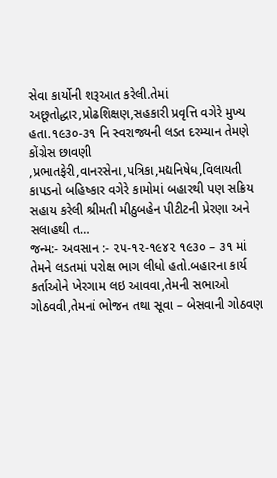સેવા કાર્યોની શરૂઆત કરેલી.તેમાં અછૂતોદ્ધાર,પ્રોઢશિક્ષણ,સહકારી પ્રવૃત્તિ વગેરે મુખ્ય હતા.૧૯૩૦-૩૧ નિ સ્વરાજ્યની લડત દરમ્યાન તેમણે કોંગ્રેસ છાવણી ,પ્રભાતફેરી,વાનરસેના,પત્રિકા,મદ્યનિષેધ,વિલાયતી કાપડનો બહિષ્કાર વગેરે કામોમાં બહારથી પણ સક્રિય સહાય કરેલી શ્રીમતી મીઠુબહેન પીટીટની પ્રેરણા અને સલાહથી ત…
જન્મ:- અવસાન :- ૨૫-૧૨-૧૯૪૨ ૧૯૩૦ – ૩૧ માં તેમને લડતમાં પરોક્ષ ભાગ લીધો હતો.બહારના કાર્ય કર્તાઓને ખેરગામ લઇ આવવા,તેમની સભાઓ ગોઠવવી,તેમનાં ભોજન તથા સૂવા – બેસવાની ગોઠવણ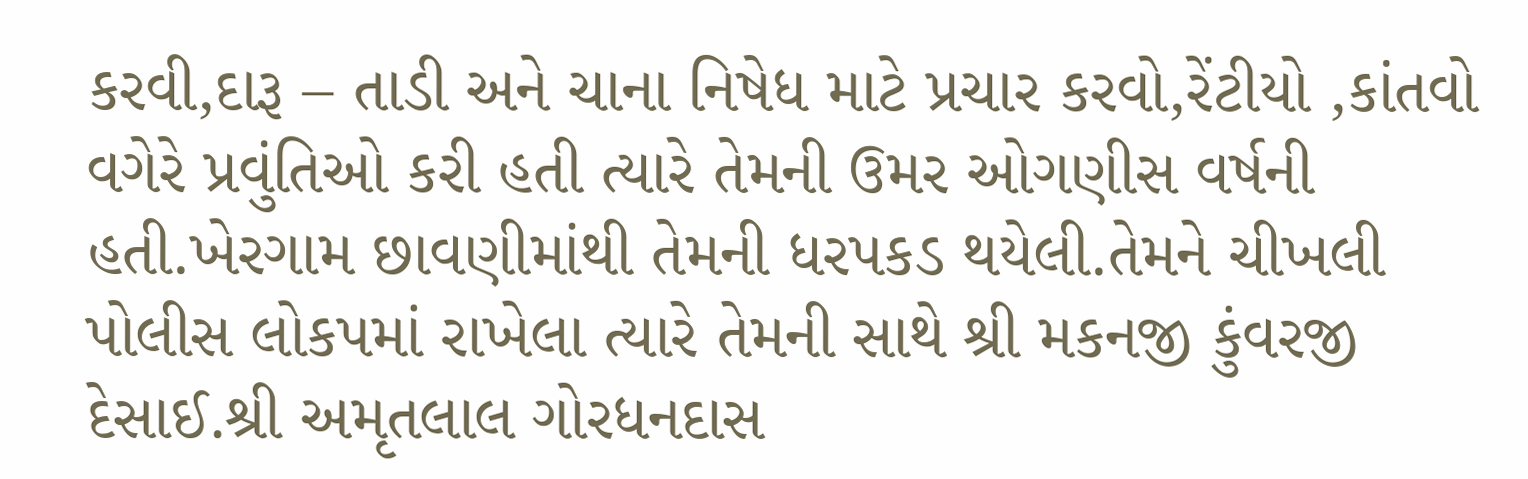કરવી,દારૂ – તાડી અને ચાના નિષેધ માટે પ્રચાર કરવો,રેંટીયો ,કાંતવો વગેરે પ્રવુંતિઓ કરી હતી ત્યારે તેમની ઉમર ઓગણીસ વર્ષની હતી.ખેરગામ છાવણીમાંથી તેમની ધરપકડ થયેલી.તેમને ચીખલી પોલીસ લોકપમાં રાખેલા ત્યારે તેમની સાથે શ્રી મકનજી કુંવરજી દેસાઈ.શ્રી અમૃતલાલ ગોરધનદાસ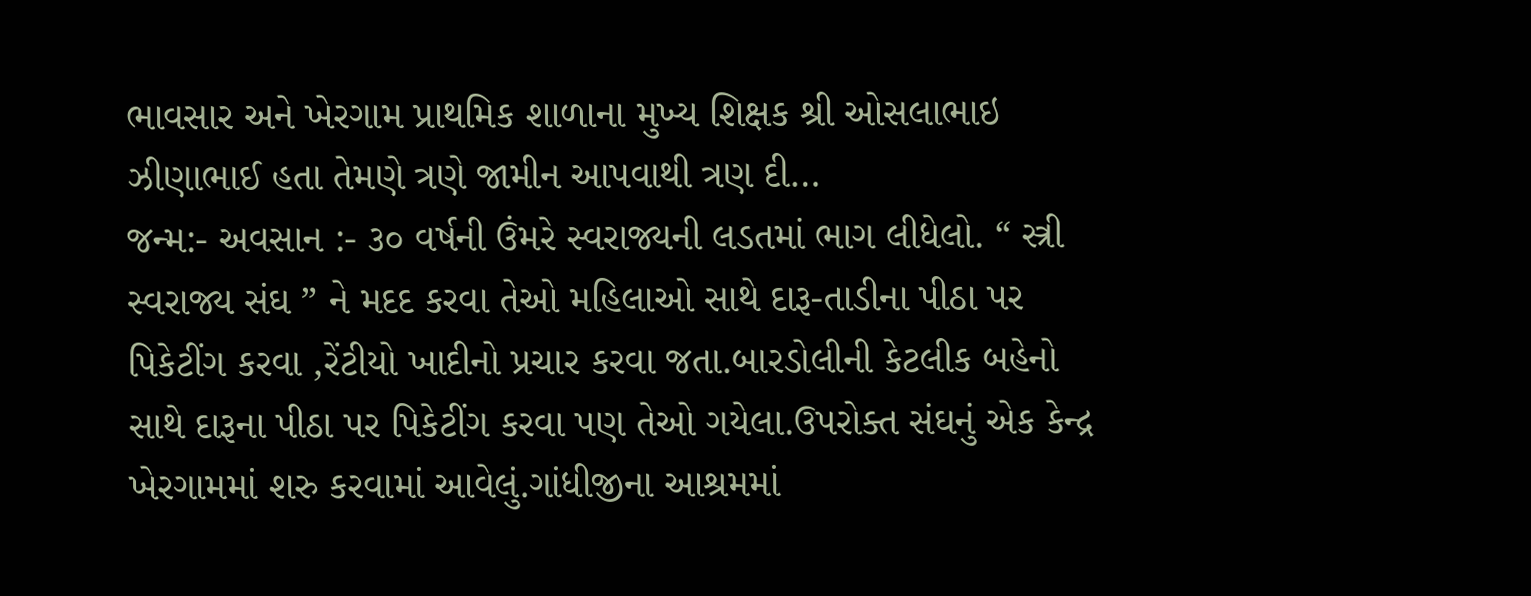ભાવસાર અને ખેરગામ પ્રાથમિક શાળાના મુખ્ય શિક્ષક શ્રી ઓસલાભાઇ ઝીણાભાઈ હતા તેમણે ત્રણે જામીન આપવાથી ત્રણ દી…
જન્મ:- અવસાન :- ૩૦ વર્ષની ઉંમરે સ્વરાજ્યની લડતમાં ભાગ લીધેલો. “ સ્ત્રી સ્વરાજ્ય સંઘ ” ને મદદ કરવા તેઓ મહિલાઓ સાથે દારૂ-તાડીના પીઠા પર પિકેટીંગ કરવા ,રેંટીયો ખાદીનો પ્રચાર કરવા જતા.બારડોલીની કેટલીક બહેનો સાથે દારૂના પીઠા પર પિકેટીંગ કરવા પણ તેઓ ગયેલા.ઉપરોક્ત સંઘનું એક કેન્દ્ર ખેરગામમાં શરુ કરવામાં આવેલું.ગાંધીજીના આશ્રમમાં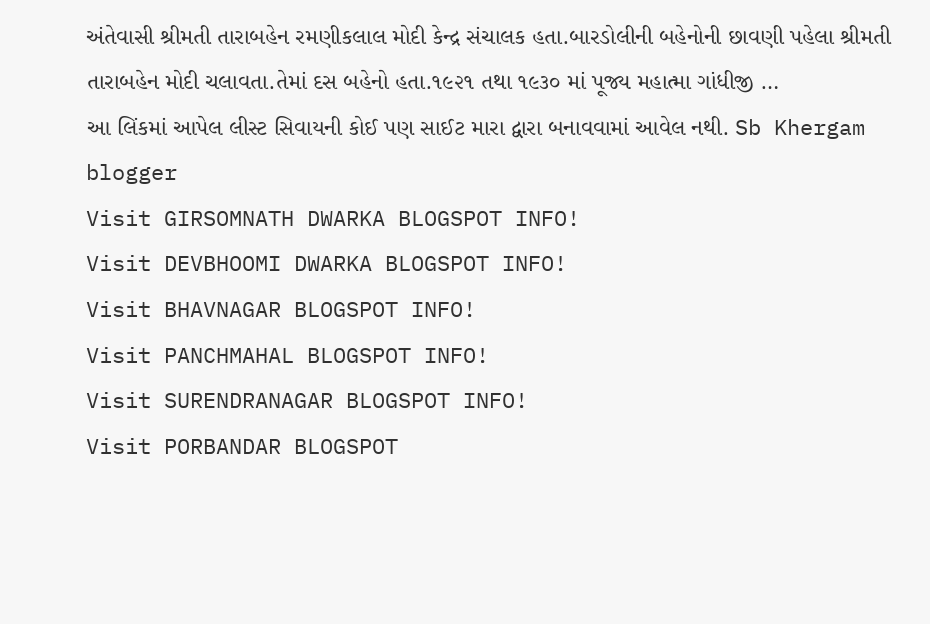અંતેવાસી શ્રીમતી તારાબહેન રમણીકલાલ મોદી કેન્દ્ર સંચાલક હતા.બારડોલીની બહેનોની છાવણી પહેલા શ્રીમતી તારાબહેન મોદી ચલાવતા.તેમાં દસ બહેનો હતા.૧૯૨૧ તથા ૧૯૩૦ માં પૂજ્ય મહાત્મા ગાંધીજી …
આ લિંકમાં આપેલ લીસ્ટ સિવાયની કોઈ પણ સાઈટ મારા દ્વારા બનાવવામાં આવેલ નથી. Sb Khergam blogger
Visit GIRSOMNATH DWARKA BLOGSPOT INFO!
Visit DEVBHOOMI DWARKA BLOGSPOT INFO!
Visit BHAVNAGAR BLOGSPOT INFO!
Visit PANCHMAHAL BLOGSPOT INFO!
Visit SURENDRANAGAR BLOGSPOT INFO!
Visit PORBANDAR BLOGSPOT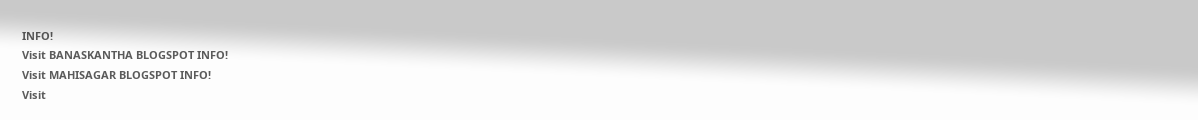INFO!
Visit BANASKANTHA BLOGSPOT INFO!
Visit MAHISAGAR BLOGSPOT INFO!
Visit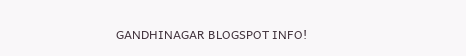GANDHINAGAR BLOGSPOT INFO!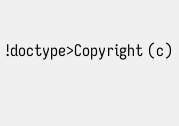!doctype>Copyright (c)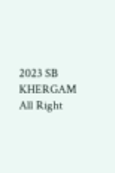2023 SB KHERGAM All Right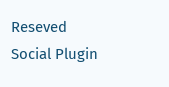Reseved
Social Plugin